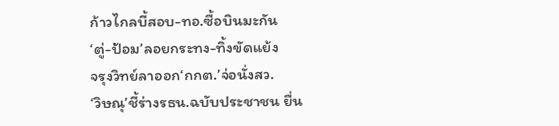ก้าวไกลบี้สอบ-ทอ.ซื้อบินมะกัน
‘ตู่-ป้อม’ลอยกระทง-ทิ้งขัดแย้ง
จรุงวิทย์ลาออก‘กกต.’จ่อนั่งสว.
‘วิษณุ’ชี้ร่างรธน.ฉบับประชาชน ยื่น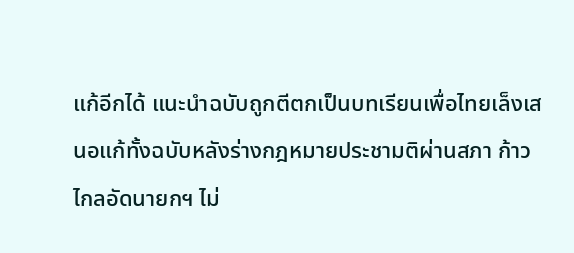แก้อีกได้ แนะนำฉบับถูกตีตกเป็นบทเรียนเพื่อไทยเล็งเสนอแก้ทั้งฉบับหลังร่างกฎหมายประชามติผ่านสภา ก้าวไกลอัดนายกฯ ไม่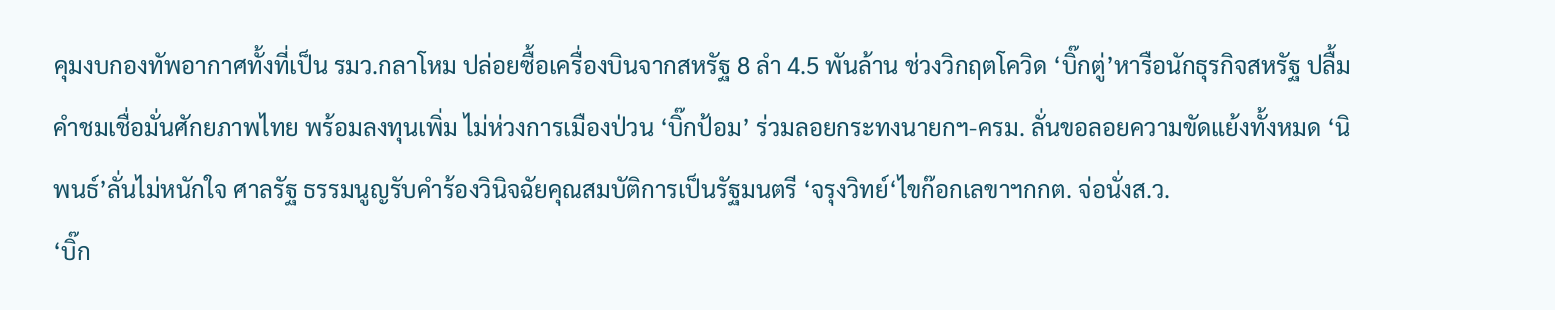คุมงบกองทัพอากาศทั้งที่เป็น รมว.กลาโหม ปล่อยซื้อเครื่องบินจากสหรัฐ 8 ลำ 4.5 พันล้าน ช่วงวิกฤตโควิด ‘บิ๊กตู่’หารือนักธุรกิจสหรัฐ ปลื้มคำชมเชื่อมั่นศักยภาพไทย พร้อมลงทุนเพิ่ม ไม่ห่วงการเมืองป่วน ‘บิ๊กป้อม’ ร่วมลอยกระทงนายกฯ-ครม. ลั่นขอลอยความขัดแย้งทั้งหมด ‘นิพนธ์’ลั่นไม่หนักใจ ศาลรัฐ ธรรมนูญรับคำร้องวินิจฉัยคุณสมบัติการเป็นรัฐมนตรี ‘จรุงวิทย์‘ไขก๊อกเลขาฯกกต. จ่อนั่งส.ว.
‘บิ๊ก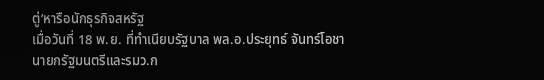ตู่’หารือนักธุรกิจสหรัฐ
เมื่อวันที่ 18 พ.ย. ที่ทำเนียบรัฐบาล พล.อ.ประยุทธ์ จันทร์โอชา นายกรัฐมนตรีและรมว.ก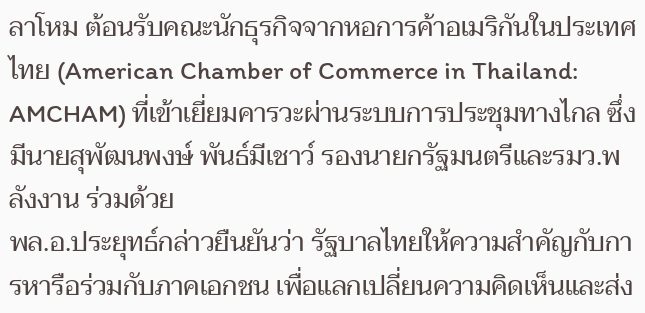ลาโหม ต้อนรับคณะนักธุรกิจจากหอการค้าอเมริกันในประเทศไทย (American Chamber of Commerce in Thailand: AMCHAM) ที่เข้าเยี่ยมคารวะผ่านระบบการประชุมทางไกล ซึ่งมีนายสุพัฒนพงษ์ พันธ์มีเชาว์ รองนายกรัฐมนตรีและรมว.พลังงาน ร่วมด้วย
พล.อ.ประยุทธ์กล่าวยืนยันว่า รัฐบาลไทยให้ความสำคัญกับการหารือร่วมกับภาคเอกชน เพื่อแลกเปลี่ยนความคิดเห็นและส่ง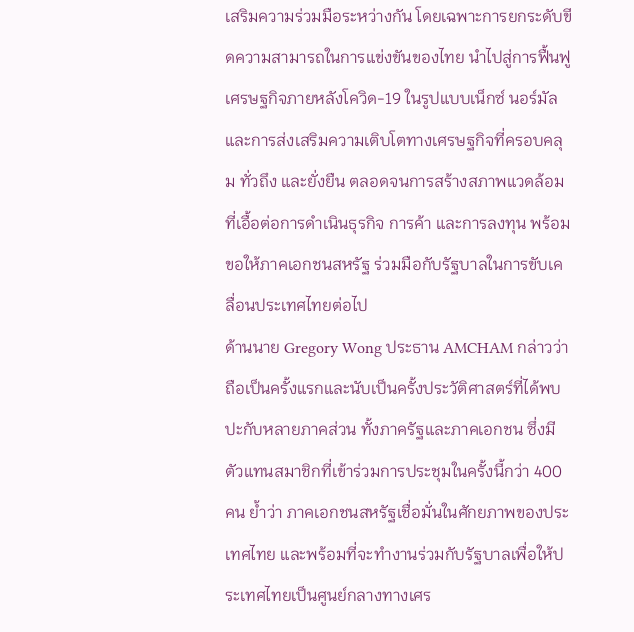เสริมความร่วมมือระหว่างกัน โดยเฉพาะการยกระดับขีดความสามารถในการแข่งขันของไทย นำไปสู่การฟื้นฟูเศรษฐกิจภายหลังโควิด-19 ในรูปแบบเน็กซ์ นอร์มัล และการส่งเสริมความเติบโตทางเศรษฐกิจที่ครอบคลุม ทั่วถึง และยั่งยืน ตลอดจนการสร้างสภาพแวดล้อมที่เอื้อต่อการดำเนินธุรกิจ การค้า และการลงทุน พร้อมขอให้ภาคเอกชนสหรัฐ ร่วมมือกับรัฐบาลในการขับเคลื่อนประเทศไทยต่อไป
ด้านนาย Gregory Wong ประธาน AMCHAM กล่าวว่า ถือเป็นครั้งแรกและนับเป็นครั้งประวัติศาสตร์ที่ได้พบปะกับหลายภาคส่วน ทั้งภาครัฐและภาคเอกชน ซึ่งมีตัวแทนสมาชิกที่เข้าร่วมการประชุมในครั้งนี้กว่า 400 คน ย้ำว่า ภาคเอกชนสหรัฐเชื่อมั่นในศักยภาพของประเทศไทย และพร้อมที่จะทำงานร่วมกับรัฐบาลเพื่อให้ประเทศไทยเป็นศูนย์กลางทางเศร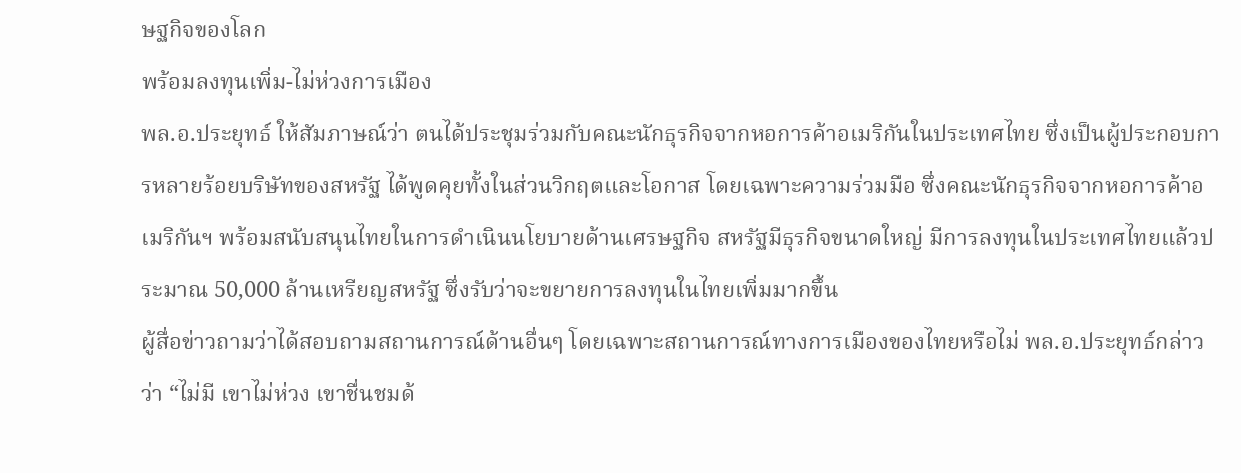ษฐกิจของโลก
พร้อมลงทุนเพิ่ม-ไม่ห่วงการเมือง
พล.อ.ประยุทธ์ ให้สัมภาษณ์ว่า ตนได้ประชุมร่วมกับคณะนักธุรกิจจากหอการค้าอเมริกันในประเทศไทย ซึ่งเป็นผู้ประกอบการหลายร้อยบริษัทของสหรัฐ ได้พูดคุยทั้งในส่วนวิกฤตและโอกาส โดยเฉพาะความร่วมมือ ซึ่งคณะนักธุรกิจจากหอการค้าอเมริกันฯ พร้อมสนับสนุนไทยในการดำเนินนโยบายด้านเศรษฐกิจ สหรัฐมีธุรกิจขนาดใหญ่ มีการลงทุนในประเทศไทยแล้วประมาณ 50,000 ล้านเหรียญสหรัฐ ซึ่งรับว่าจะขยายการลงทุนในไทยเพิ่มมากขึ้น
ผู้สื่อข่าวถามว่าได้สอบถามสถานการณ์ด้านอื่นๆ โดยเฉพาะสถานการณ์ทางการเมืองของไทยหรือไม่ พล.อ.ประยุทธ์กล่าวว่า “ไม่มี เขาไม่ห่วง เขาชื่นชมด้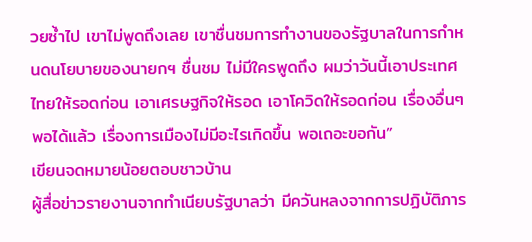วยซ้ำไป เขาไม่พูดถึงเลย เขาชื่นชมการทำงานของรัฐบาลในการกำหนดนโยบายของนายกฯ ชื่นชม ไม่มีใครพูดถึง ผมว่าวันนี้เอาประเทศ ไทยให้รอดก่อน เอาเศรษฐกิจให้รอด เอาโควิดให้รอดก่อน เรื่องอื่นๆ พอได้แล้ว เรื่องการเมืองไม่มีอะไรเกิดขึ้น พอเถอะขอกัน”
เขียนจดหมายน้อยตอบชาวบ้าน
ผู้สื่อข่าวรายงานจากทำเนียบรัฐบาลว่า มีควันหลงจากการปฏิบัติภาร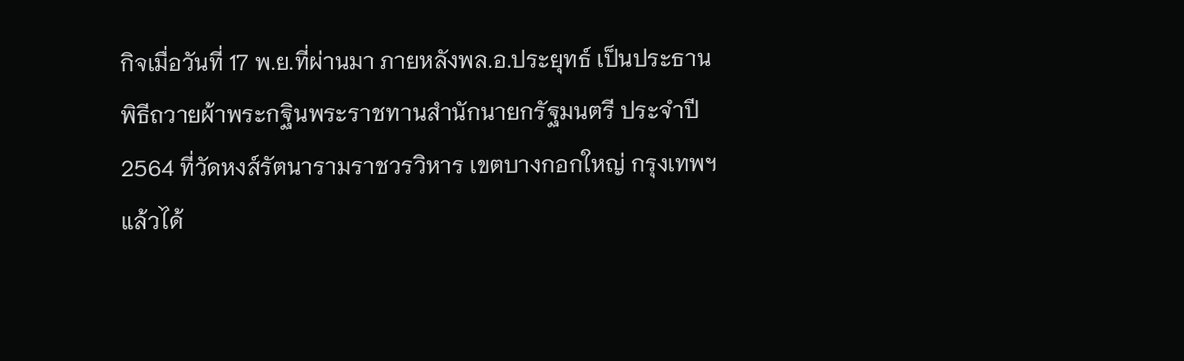กิจเมื่อวันที่ 17 พ.ย.ที่ผ่านมา ภายหลังพล.อ.ประยุทธ์ เป็นประธานพิธีถวายผ้าพระกฐินพระราชทานสำนักนายกรัฐมนตรี ประจำปี 2564 ที่วัดหงส์รัตนารามราชวรวิหาร เขตบางกอกใหญ่ กรุงเทพฯ แล้วได้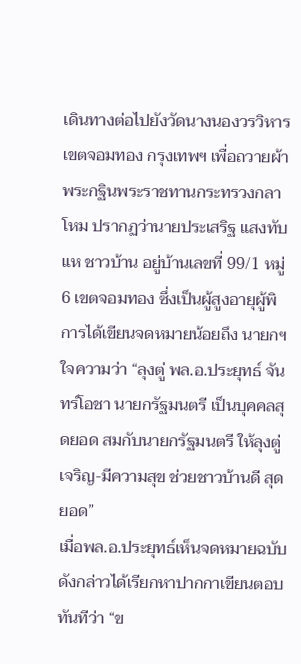เดินทางต่อไปยังวัดนางนองวรวิหาร เขตจอมทอง กรุงเทพฯ เพื่อถวายผ้าพระกฐินพระราชทานกระทรวงกลาโหม ปรากฏว่านายประเสริฐ แสงทับแห ชาวบ้าน อยู่บ้านเลขที่ 99/1 หมู่ 6 เขตจอมทอง ซึ่งเป็นผู้สูงอายุผู้พิการได้เขียนจดหมายน้อยถึง นายกฯ ใจความว่า “ลุงตู่ พล.อ.ประยุทธ์ จันทร์โอชา นายกรัฐมนตรี เป็นบุคคลสุดยอด สมกับนายกรัฐมนตรี ให้ลุงตู่ เจริญ-มีความสุข ช่วยชาวบ้านดี สุดยอด”
เมื่อพล.อ.ประยุทธ์เห็นจดหมายฉบับ ดังกล่าวได้เรียกหาปากกาเขียนตอบทันทีว่า “ข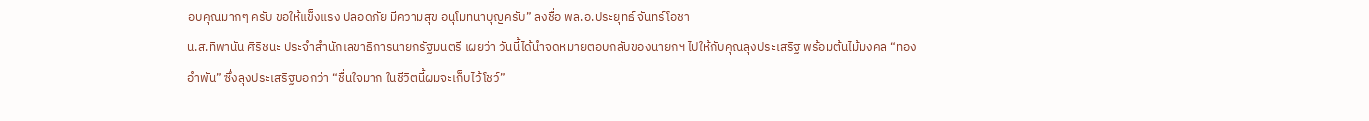อบคุณมากๆ ครับ ขอให้แข็งแรง ปลอดภัย มีความสุข อนุโมทนาบุญครับ” ลงชื่อ พล.อ.ประยุทธ์ จันทร์โอชา
น.ส.ทิพานัน ศิริชนะ ประจำสำนักเลขาธิการนายกรัฐมนตรี เผยว่า วันนี้ได้นำจดหมายตอบกลับของนายกฯ ไปให้กับคุณลุงประเสริฐ พร้อมต้นไม้มงคล “ทองอำพัน” ซึ่งลุงประเสริฐบอกว่า “ชื่นใจมาก ในชีวิตนี้ผมจะเก็บไว้โชว์”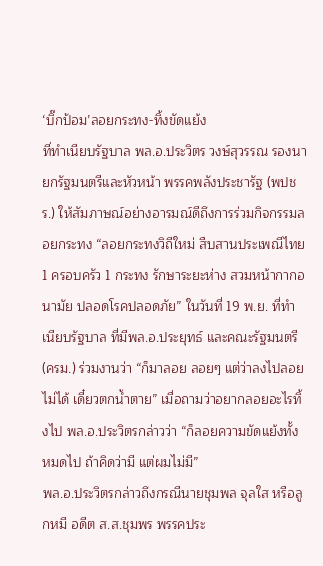‘บิ๊กป้อม’ลอยกระทง-ทิ้งขัดแย้ง
ที่ทำเนียบรัฐบาล พล.อ.ประวิตร วงษ์สุวรรณ รองนายกรัฐมนตรีและหัวหน้า พรรคพลังประชารัฐ (พปชร.) ให้สัมภาษณ์อย่างอารมณ์ดีถึงการร่วมกิจกรรมลอยกระทง “ลอยกระทงวิถีใหม่ สืบสานประเพณีไทย 1 ครอบครัว 1 กระทง รักษาระยะห่าง สวมหน้ากากอนามัย ปลอดโรคปลอดภัย” ในวันที่ 19 พ.ย. ที่ทำเนียบรัฐบาล ที่มีพล.อ.ประยุทธ์ และคณะรัฐมนตรี(ครม.) ร่วมงานว่า “ก็มาลอย ลอยๆ แต่ว่าลงไปลอยไม่ได้ เดี๋ยวตกน้ำตาย” เมื่อถามว่าอยากลอยอะไรทิ้งไป พล.อ.ประวิตรกล่าวว่า “ก็ลอยความขัดแย้งทั้งหมดไป ถ้าคิดว่ามี แต่ผมไม่มี”
พล.อ.ประวิตรกล่าวถึงกรณีนายชุมพล จุลใส หรือลูกหมี อดีต ส.ส.ชุมพร พรรคประ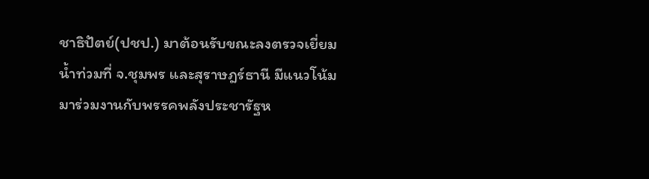ชาธิปัตย์(ปชป.) มาต้อนรับขณะลงตรวจเยี่ยมน้ำท่วมที่ จ.ชุมพร และสุราษฎร์ธานี มีแนวโน้มมาร่วมงานกับพรรคพลังประชารัฐห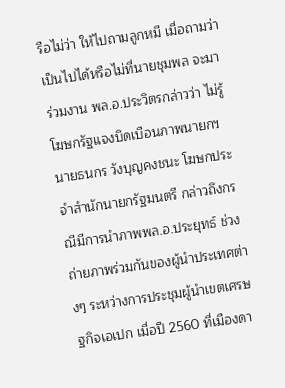รือไม่ว่า ให้ไปถามลูกหมี เมื่อถามว่าเป็นไปได้หรือไม่ที่นายชุมพล จะมาร่วมงาน พล.อ.ประวิตรกล่าวว่า ไม่รู้
โฆษกรัฐแจงบิดเบือนภาพนายกฯ
นายธนกร วังบุญคงชนะ โฆษกประจำสำนักนายกรัฐมนตรี กล่าวถึงกรณีมีการนำภาพพล.อ.ประยุทธ์ ช่วงถ่ายภาพร่วมกันของผู้นำประเทศต่างๆ ระหว่างการประชุมผู้นำเขตเศรษฐกิจเอเปก เมื่อปี 2560 ที่เมืองดา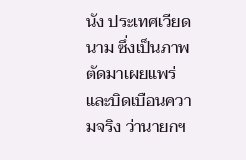นัง ประเทศเวียดนาม ซึ่งเป็นภาพตัดมาเผยแพร่และบิดเบือนความจริง ว่านายกฯ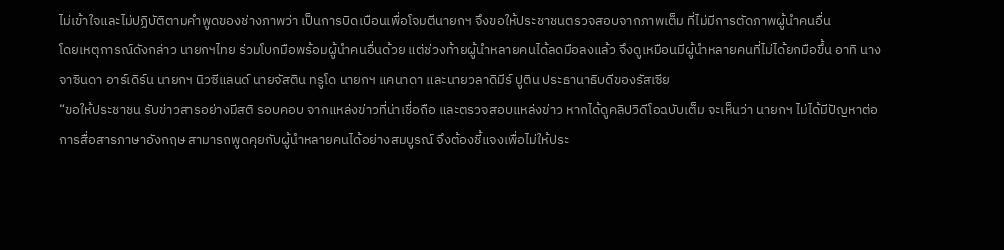ไม่เข้าใจและไม่ปฏิบัติตามคำพูดของช่างภาพว่า เป็นการบิดเบือนเพื่อโจมตีนายกฯ จึงขอให้ประชาชนตรวจสอบจากภาพเต็ม ที่ไม่มีการตัดภาพผู้นำคนอื่น
โดยเหตุการณ์ดังกล่าว นายกฯไทย ร่วมโบกมือพร้อมผู้นำคนอื่นด้วย แต่ช่วงท้ายผู้นำหลายคนได้ลดมือลงแล้ว จึงดูเหมือนมีผู้นำหลายคนที่ไม่ได้ยกมือขึ้น อาทิ นางจาซินดา อาร์เดิร์น นายกฯ นิวซีแลนด์ นายจัสติน ทรูโด นายกฯ แคนาดา และนายวลาดิมีร์ ปูติน ประธานาธิบดีของรัสเซีย
“ขอให้ประชาชน รับข่าวสารอย่างมีสติ รอบคอบ จากแหล่งข่าวที่น่าเชื่อถือ และตรวจสอบแหล่งข่าว หากได้ดูคลิปวิดีโอฉบับเต็ม จะเห็นว่า นายกฯ ไม่ได้มีปัญหาต่อการสื่อสารภาษาอังกฤษ สามารถพูดคุยกับผู้นำหลายคนได้อย่างสมบูรณ์ จึงต้องชี้แจงเพื่อไม่ให้ประ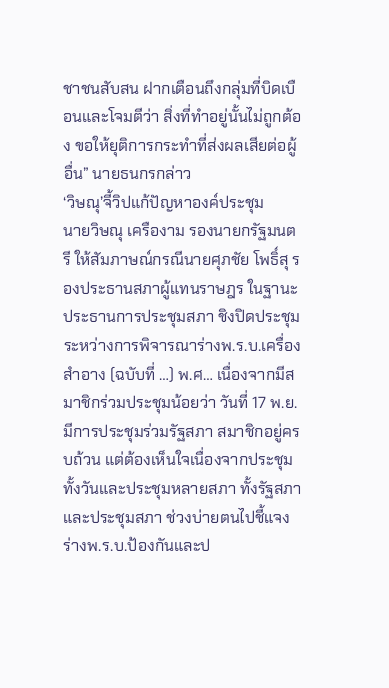ชาชนสับสน ฝากเตือนถึงกลุ่มที่บิดเบือนและโจมตีว่า สิ่งที่ทำอยู่นั้นไม่ถูกต้อง ขอให้ยุติการกระทำที่ส่งผลเสียต่อผู้อื่น” นายธนกรกล่าว
‘วิษณุ’จี้วิปแก้ปัญหาองค์ประชุม
นายวิษณุ เครืองาม รองนายกรัฐมนตรี ให้สัมภาษณ์กรณีนายศุภชัย โพธิ์สุ รองประธานสภาผู้แทนราษฎร ในฐานะประธานการประชุมสภา ชิงปิดประชุมระหว่างการพิจารณาร่างพ.ร.บ.เครื่องสำอาง (ฉบับที่ …) พ.ศ… เนื่องจากมีสมาชิกร่วมประชุมน้อยว่า วันที่ 17 พ.ย. มีการประชุมร่วมรัฐสภา สมาชิกอยู่ครบถ้วน แต่ต้องเห็นใจเนื่องจากประชุมทั้งวันและประชุมหลายสภา ทั้งรัฐสภา และประชุมสภา ช่วงบ่ายตนไปชี้แจงร่างพ.ร.บ.ป้องกันและป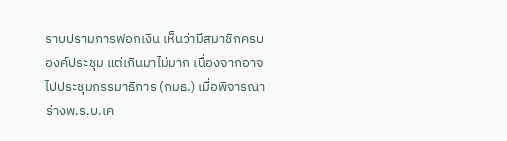ราบปรามการฟอกเงิน เห็นว่ามีสมาชิกครบองค์ประชุม แต่เกินมาไม่มาก เนื่องจากอาจไปประชุมกรรมาธิการ (กมธ.) เมื่อพิจารณาร่างพ.ร.บ.เค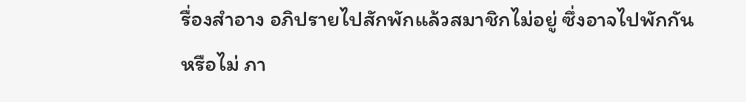รื่องสำอาง อภิปรายไปสักพักแล้วสมาชิกไม่อยู่ ซึ่งอาจไปพักกันหรือไม่ ภา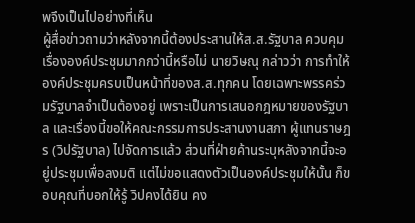พจึงเป็นไปอย่างที่เห็น
ผู้สื่อข่าวถามว่าหลังจากนี้ต้องประสานให้ส.ส.รัฐบาล ควบคุมเรื่ององค์ประชุมมากกว่านี้หรือไม่ นายวิษณุ กล่าวว่า การทำให้องค์ประชุมครบเป็นหน้าที่ของส.ส.ทุกคน โดยเฉพาะพรรคร่วมรัฐบาลจำเป็นต้องอยู่ เพราะเป็นการเสนอกฎหมายของรัฐบาล และเรื่องนี้ขอให้คณะกรรมการประสานงานสภา ผู้แทนราษฎร (วิปรัฐบาล) ไปจัดการแล้ว ส่วนที่ฝ่ายค้านระบุหลังจากนี้จะอยู่ประชุมเพื่อลงมติ แต่ไม่ขอแสดงตัวเป็นองค์ประชุมให้นั้น ก็ขอบคุณที่บอกให้รู้ วิปคงได้ยิน คง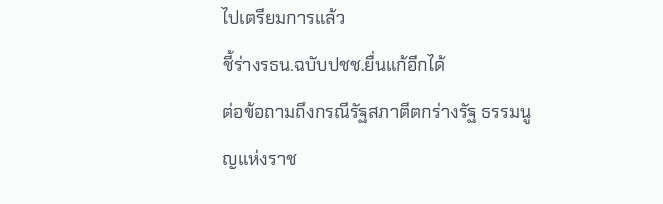ไปเตรียมการแล้ว
ชี้ร่างรธน.ฉบับปชช.ยื่นแก้อีกได้
ต่อข้อถามถึงกรณีรัฐสภาตีตกร่างรัฐ ธรรมนูญแห่งราช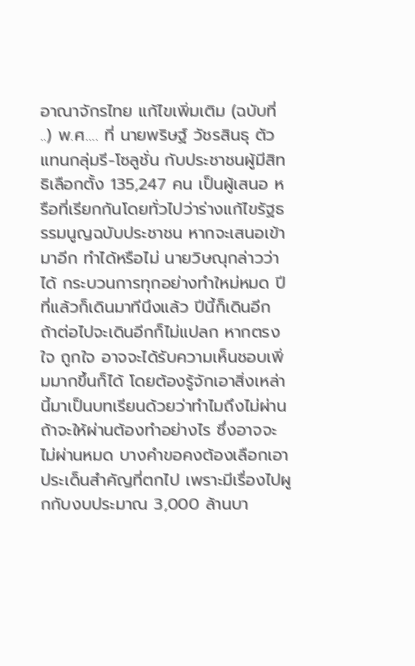อาณาจักรไทย แก้ไขเพิ่มเติม (ฉบับที่ ..) พ.ศ…. ที่ นายพริษฐ์ วัชรสินธุ ตัวแทนกลุ่มรี-โซลูชั่น กับประชาชนผู้มีสิทธิเลือกตั้ง 135,247 คน เป็นผู้เสนอ หรือที่เรียกกันโดยทั่วไปว่าร่างแก้ไขรัฐธรรมนูญฉบับประชาชน หากจะเสนอเข้ามาอีก ทำได้หรือไม่ นายวิษณุกล่าวว่า ได้ กระบวนการทุกอย่างทำใหม่หมด ปีที่แล้วก็เดินมาทีนึงแล้ว ปีนี้ก็เดินอีก ถ้าต่อไปจะเดินอีกก็ไม่แปลก หากตรงใจ ถูกใจ อาจจะได้รับความเห็นชอบเพิ่มมากขึ้นก็ได้ โดยต้องรู้จักเอาสิ่งเหล่านี้มาเป็นบทเรียนด้วยว่าทำไมถึงไม่ผ่าน ถ้าจะให้ผ่านต้องทำอย่างไร ซึ่งอาจจะไม่ผ่านหมด บางคำขอคงต้องเลือกเอา ประเด็นสำคัญที่ตกไป เพราะมีเรื่องไปผูกกับงบประมาณ 3,000 ล้านบา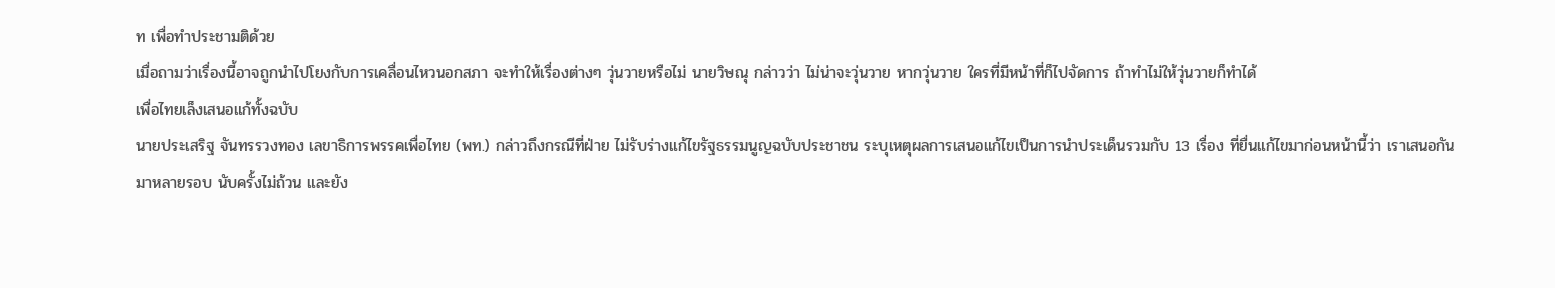ท เพื่อทำประชามติด้วย
เมื่อถามว่าเรื่องนี้อาจถูกนำไปโยงกับการเคลื่อนไหวนอกสภา จะทำให้เรื่องต่างๆ วุ่นวายหรือไม่ นายวิษณุ กล่าวว่า ไม่น่าจะวุ่นวาย หากวุ่นวาย ใครที่มีหน้าที่ก็ไปจัดการ ถ้าทำไม่ให้วุ่นวายก็ทำได้
เพื่อไทยเล็งเสนอแก้ทั้งฉบับ
นายประเสริฐ จันทรรวงทอง เลขาธิการพรรคเพื่อไทย (พท.) กล่าวถึงกรณีที่ฝ่าย ไม่รับร่างแก้ไขรัฐธรรมนูญฉบับประชาชน ระบุเหตุผลการเสนอแก้ไขเป็นการนำประเด็นรวมกับ 13 เรื่อง ที่ยื่นแก้ไขมาก่อนหน้านี้ว่า เราเสนอกันมาหลายรอบ นับครั้งไม่ถ้วน และยัง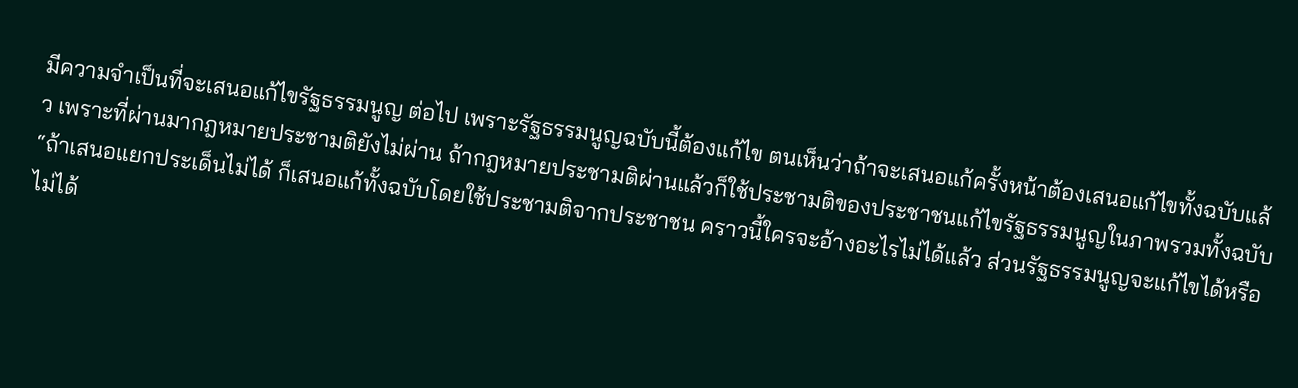มีความจำเป็นที่จะเสนอแก้ไขรัฐธรรมนูญ ต่อไป เพราะรัฐธรรมนูญฉบับนี้ต้องแก้ไข ตนเห็นว่าถ้าจะเสนอแก้ครั้งหน้าต้องเสนอแก้ไขทั้งฉบับแล้ว เพราะที่ผ่านมากฎหมายประชามติยังไม่ผ่าน ถ้ากฎหมายประชามติผ่านแล้วก็ใช้ประชามติของประชาชนแก้ไขรัฐธรรมนูญในภาพรวมทั้งฉบับ
“ถ้าเสนอแยกประเด็นไม่ได้ ก็เสนอแก้ทั้งฉบับโดยใช้ประชามติจากประชาชน คราวนี้ใครจะอ้างอะไรไม่ได้แล้ว ส่วนรัฐธรรมนูญจะแก้ไขได้หรือไม่ได้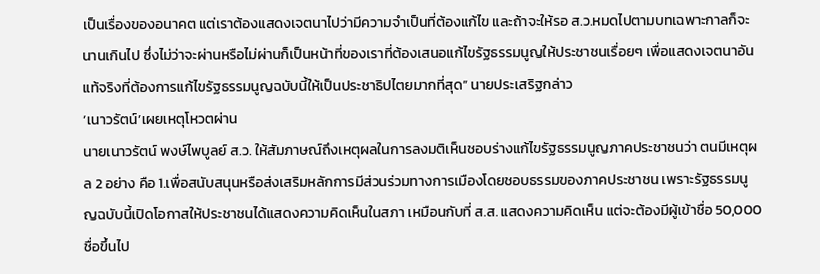เป็นเรื่องของอนาคต แต่เราต้องแสดงเจตนาไปว่ามีความจำเป็นที่ต้องแก้ไข และถ้าจะให้รอ ส.ว.หมดไปตามบทเฉพาะกาลก็จะนานเกินไป ซึ่งไม่ว่าจะผ่านหรือไม่ผ่านก็เป็นหน้าที่ของเราที่ต้องเสนอแก้ไขรัฐธรรมนูญให้ประชาชนเรื่อยๆ เพื่อแสดงเจตนาอันแท้จริงที่ต้องการแก้ไขรัฐธรรมนูญฉบับนี้ให้เป็นประชาธิปไตยมากที่สุด” นายประเสริฐกล่าว
‘เนาวรัตน์’เผยเหตุโหวตผ่าน
นายเนาวรัตน์ พงษ์ไพบูลย์ ส.ว. ให้สัมภาษณ์ถึงเหตุผลในการลงมติเห็นชอบร่างแก้ไขรัฐธรรมนูญภาคประชาชนว่า ตนมีเหตุผล 2 อย่าง คือ 1.เพื่อสนับสนุนหรือส่งเสริมหลักการมีส่วนร่วมทางการเมืองโดยชอบธรรมของภาคประชาชน เพราะรัฐธรรมนูญฉบับนี้เปิดโอกาสให้ประชาชนได้แสดงความคิดเห็นในสภา เหมือนกับที่ ส.ส. แสดงความคิดเห็น แต่จะต้องมีผู้เข้าชื่อ 50,000 ชื่อขึ้นไป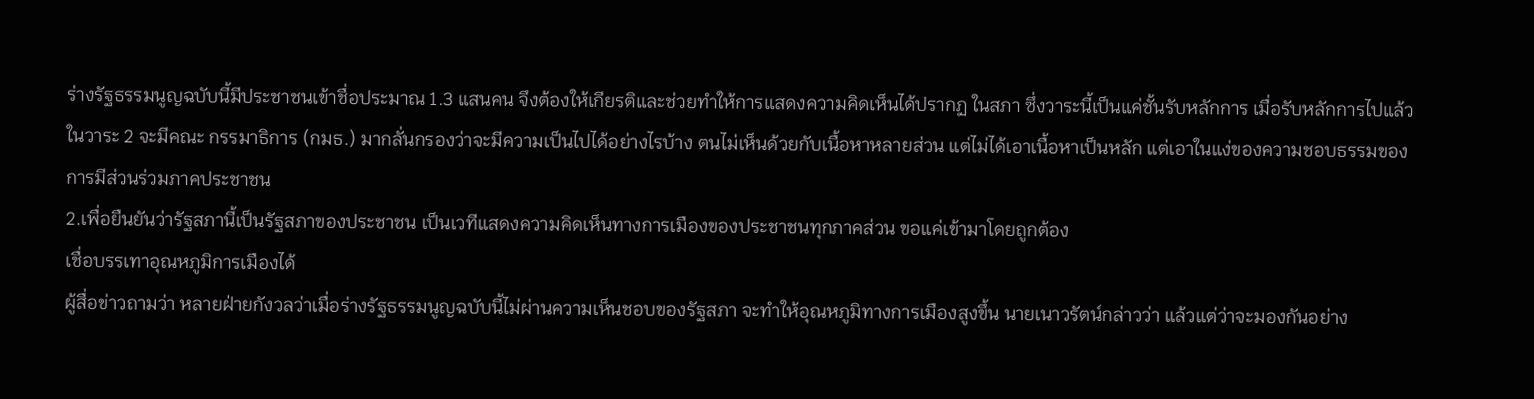ร่างรัฐธรรมนูญฉบับนี้มีประชาชนเข้าชื่อประมาณ 1.3 แสนคน จึงต้องให้เกียรติและช่วยทำให้การแสดงความคิดเห็นได้ปรากฏ ในสภา ซึ่งวาระนี้เป็นแค่ชั้นรับหลักการ เมื่อรับหลักการไปแล้วในวาระ 2 จะมีคณะ กรรมาธิการ (กมธ.) มากลั่นกรองว่าจะมีความเป็นไปได้อย่างไรบ้าง ตนไม่เห็นด้วยกับเนื้อหาหลายส่วน แต่ไม่ได้เอาเนื้อหาเป็นหลัก แต่เอาในแง่ของความชอบธรรมของการมีส่วนร่วมภาคประชาชน
2.เพื่อยืนยันว่ารัฐสภานี้เป็นรัฐสภาของประชาชน เป็นเวทีแสดงความคิดเห็นทางการเมืองของประชาชนทุกภาคส่วน ขอแค่เข้ามาโดยถูกต้อง
เชื่อบรรเทาอุณหภูมิการเมืองได้
ผู้สื่อข่าวถามว่า หลายฝ่ายกังวลว่าเมื่อร่างรัฐธรรมนูญฉบับนี้ไม่ผ่านความเห็นชอบของรัฐสภา จะทำให้อุณหภูมิทางการเมืองสูงขึ้น นายเนาวรัตน์กล่าวว่า แล้วแต่ว่าจะมองกันอย่าง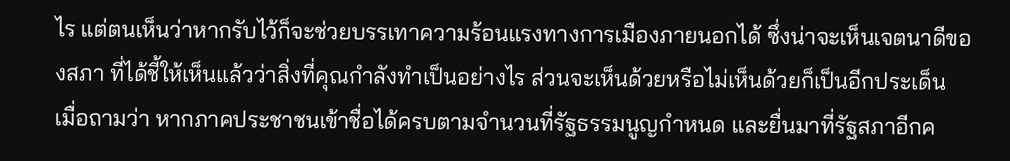ไร แต่ตนเห็นว่าหากรับไว้ก็จะช่วยบรรเทาความร้อนแรงทางการเมืองภายนอกได้ ซึ่งน่าจะเห็นเจตนาดีของสภา ที่ได้ชี้ให้เห็นแล้วว่าสิ่งที่คุณกำลังทำเป็นอย่างไร ส่วนจะเห็นด้วยหรือไม่เห็นด้วยก็เป็นอีกประเด็น
เมื่อถามว่า หากภาคประชาชนเข้าชื่อได้ครบตามจำนวนที่รัฐธรรมนูญกำหนด และยื่นมาที่รัฐสภาอีกค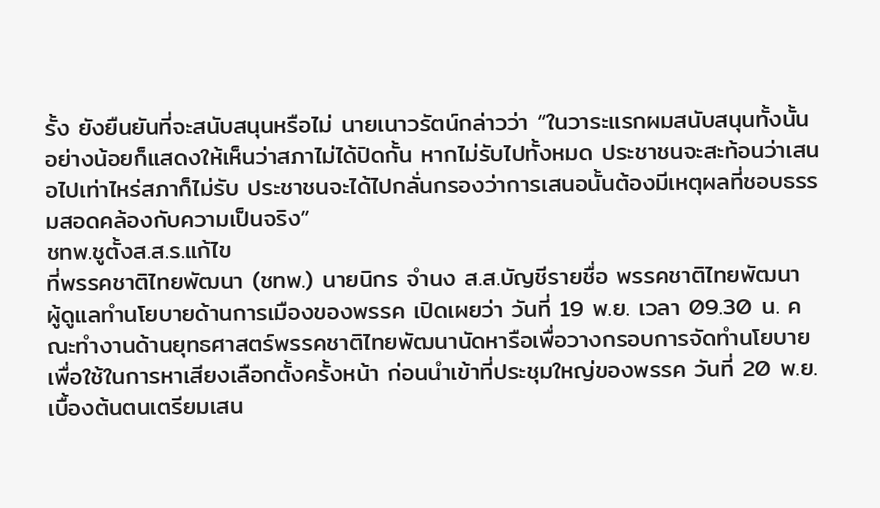รั้ง ยังยืนยันที่จะสนับสนุนหรือไม่ นายเนาวรัตน์กล่าวว่า “ในวาระแรกผมสนับสนุนทั้งนั้น อย่างน้อยก็แสดงให้เห็นว่าสภาไม่ได้ปิดกั้น หากไม่รับไปทั้งหมด ประชาชนจะสะท้อนว่าเสนอไปเท่าไหร่สภาก็ไม่รับ ประชาชนจะได้ไปกลั่นกรองว่าการเสนอนั้นต้องมีเหตุผลที่ชอบธรรมสอดคล้องกับความเป็นจริง”
ชทพ.ชูตั้งส.ส.ร.แก้ไข
ที่พรรคชาติไทยพัฒนา (ชทพ.) นายนิกร จำนง ส.ส.บัญชีรายชื่อ พรรคชาติไทยพัฒนา ผู้ดูแลทำนโยบายด้านการเมืองของพรรค เปิดเผยว่า วันที่ 19 พ.ย. เวลา 09.30 น. คณะทำงานด้านยุทธศาสตร์พรรคชาติไทยพัฒนานัดหารือเพื่อวางกรอบการจัดทำนโยบายเพื่อใช้ในการหาเสียงเลือกตั้งครั้งหน้า ก่อนนำเข้าที่ประชุมใหญ่ของพรรค วันที่ 20 พ.ย. เบื้องต้นตนเตรียมเสน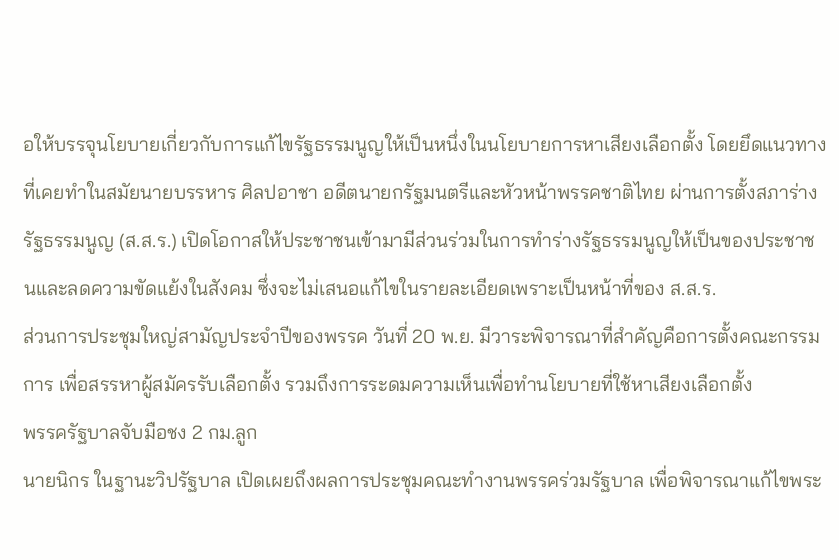อให้บรรจุนโยบายเกี่ยวกับการแก้ไขรัฐธรรมนูญให้เป็นหนึ่งในนโยบายการหาเสียงเลือกตั้ง โดยยึดแนวทางที่เคยทำในสมัยนายบรรหาร ศิลปอาชา อดีตนายกรัฐมนตรีและหัวหน้าพรรคชาติไทย ผ่านการตั้งสภาร่างรัฐธรรมนูญ (ส.ส.ร.) เปิดโอกาสให้ประชาชนเข้ามามีส่วนร่วมในการทำร่างรัฐธรรมนูญให้เป็นของประชาชนและลดความขัดแย้งในสังคม ซึ่งจะไม่เสนอแก้ไขในรายละเอียดเพราะเป็นหน้าที่ของ ส.ส.ร.
ส่วนการประชุมใหญ่สามัญประจำปีของพรรค วันที่ 20 พ.ย. มีวาระพิจารณาที่สำคัญคือการตั้งคณะกรรมการ เพื่อสรรหาผู้สมัครรับเลือกตั้ง รวมถึงการระดมความเห็นเพื่อทำนโยบายที่ใช้หาเสียงเลือกตั้ง
พรรครัฐบาลจับมือชง 2 กม.ลูก
นายนิกร ในฐานะวิปรัฐบาล เปิดเผยถึงผลการประชุมคณะทำงานพรรคร่วมรัฐบาล เพื่อพิจารณาแก้ไขพระ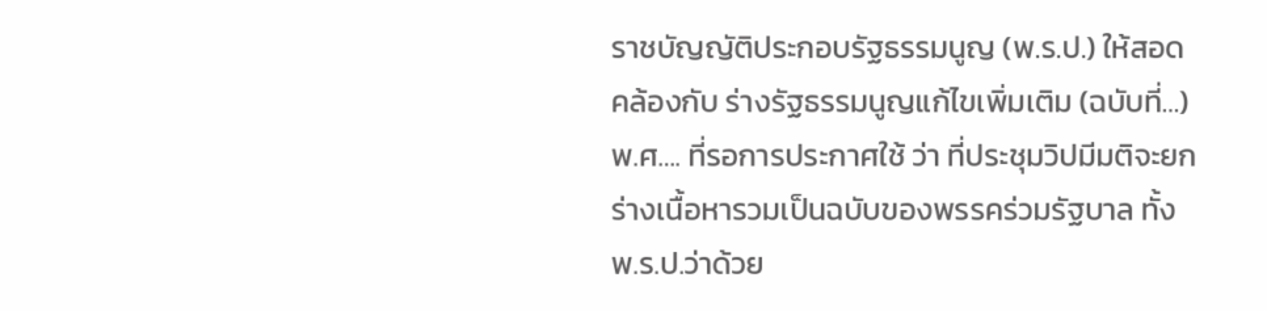ราชบัญญัติประกอบรัฐธรรมนูญ (พ.ร.ป.) ให้สอดคล้องกับ ร่างรัฐธรรมนูญแก้ไขเพิ่มเติม (ฉบับที่…) พ.ศ…. ที่รอการประกาศใช้ ว่า ที่ประชุมวิปมีมติจะยกร่างเนื้อหารวมเป็นฉบับของพรรคร่วมรัฐบาล ทั้ง พ.ร.ป.ว่าด้วย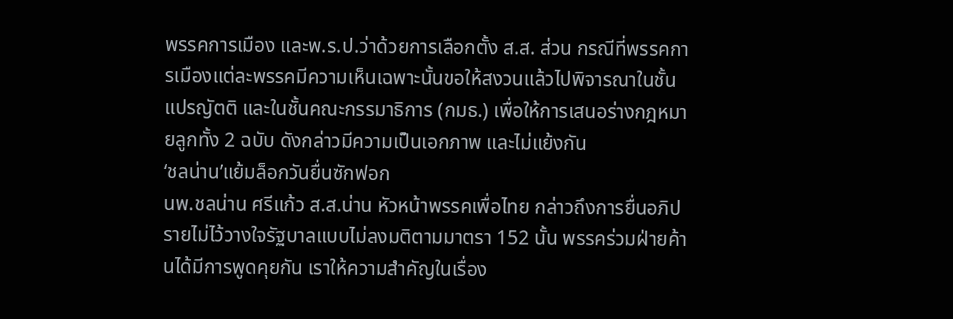พรรคการเมือง และพ.ร.ป.ว่าด้วยการเลือกตั้ง ส.ส. ส่วน กรณีที่พรรคการเมืองแต่ละพรรคมีความเห็นเฉพาะนั้นขอให้สงวนแล้วไปพิจารณาในชั้นแปรญัตติ และในชั้นคณะกรรมาธิการ (กมธ.) เพื่อให้การเสนอร่างกฎหมายลูกทั้ง 2 ฉบับ ดังกล่าวมีความเป็นเอกภาพ และไม่แย้งกัน
‘ชลน่าน’แย้มล็อกวันยื่นซักฟอก
นพ.ชลน่าน ศรีแก้ว ส.ส.น่าน หัวหน้าพรรคเพื่อไทย กล่าวถึงการยื่นอภิปรายไม่ไว้วางใจรัฐบาลแบบไม่ลงมติตามมาตรา 152 นั้น พรรคร่วมฝ่ายค้านได้มีการพูดคุยกัน เราให้ความสำคัญในเรื่อง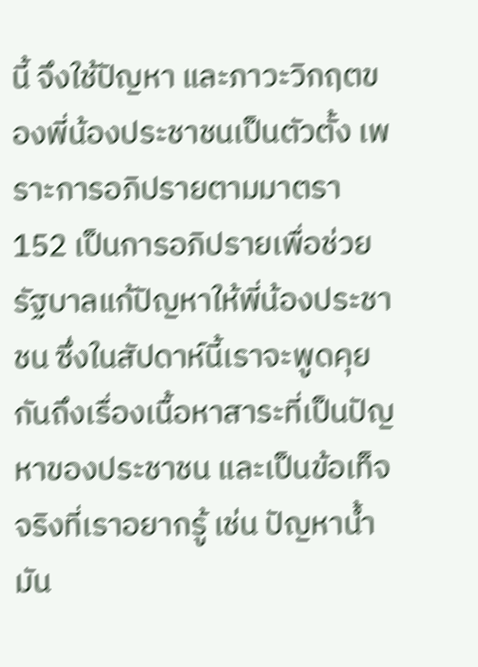นี้ จึงใช้ปัญหา และภาวะวิกฤตของพี่น้องประชาชนเป็นตัวตั้ง เพราะการอภิปรายตามมาตรา 152 เป็นการอภิปรายเพื่อช่วยรัฐบาลแก้ปัญหาให้พี่น้องประชาชน ซึ่งในสัปดาห์นี้เราจะพูดคุยกันถึงเรื่องเนื้อหาสาระที่เป็นปัญหาของประชาชน และเป็นข้อเท็จจริงที่เราอยากรู้ เช่น ปัญหาน้ำมัน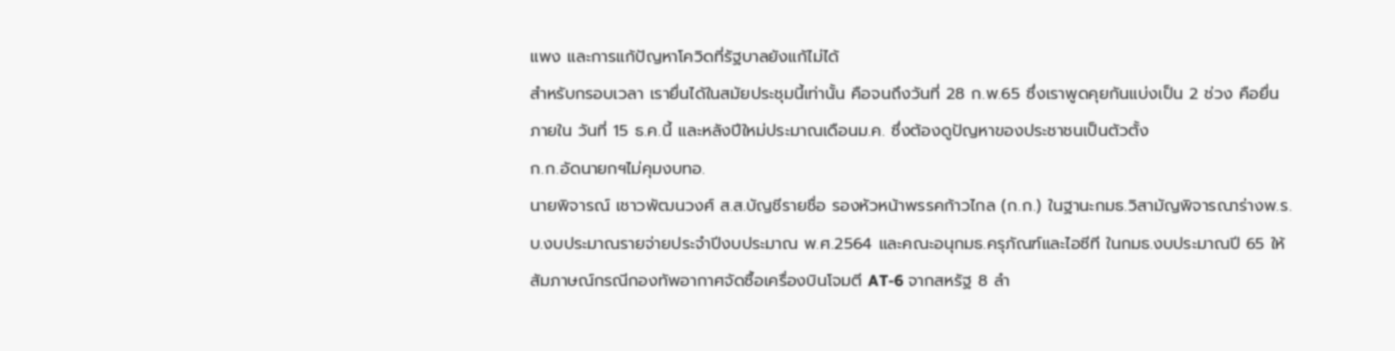แพง และการแก้ปัญหาโควิดที่รัฐบาลยังแก้ไม่ได้
สำหรับกรอบเวลา เรายื่นได้ในสมัยประชุมนี้เท่านั้น คือจนถึงวันที่ 28 ก.พ.65 ซึ่งเราพูดคุยกันแบ่งเป็น 2 ช่วง คือยื่นภายใน วันที่ 15 ธ.ค.นี้ และหลังปีใหม่ประมาณเดือนม.ค. ซึ่งต้องดูปัญหาของประชาชนเป็นตัวตั้ง
ก.ก.อัดนายกฯไม่คุมงบทอ.
นายพิจารณ์ เชาวพัฒนวงศ์ ส.ส.บัญชีรายชื่อ รองหัวหน้าพรรคก้าวไกล (ก.ก.) ในฐานะกมธ.วิสามัญพิจารณาร่างพ.ร.บ.งบประมาณรายจ่ายประจำปีงบประมาณ พ.ศ.2564 และคณะอนุกมธ.ครุภัณฑ์และไอซีที ในกมธ.งบประมาณปี 65 ให้สัมภาษณ์กรณีกองทัพอากาศจัดซื้อเครื่องบินโจมตี AT-6 จากสหรัฐ 8 ลำ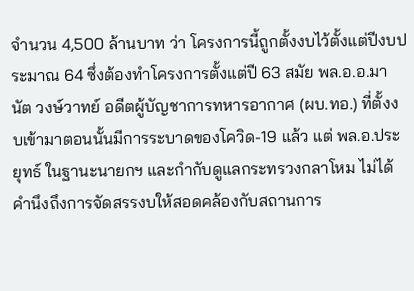จำนวน 4,500 ล้านบาท ว่า โครงการนี้ถูกตั้งงบไว้ตั้งแต่ปีงบประมาณ 64 ซึ่งต้องทำโครงการตั้งแต่ปี 63 สมัย พล.อ.อ.มานัต วงษ์วาทย์ อดีตผู้บัญชาการทหารอากาศ (ผบ.ทอ.) ที่ตั้งงบเข้ามาตอนนั้นมีการระบาดของโควิด-19 แล้ว แต่ พล.อ.ประยุทธ์ ในฐานะนายกฯ และกำกับดูแลกระทรวงกลาโหม ไม่ได้คำนึงถึงการจัดสรรงบให้สอดคล้องกับสถานการ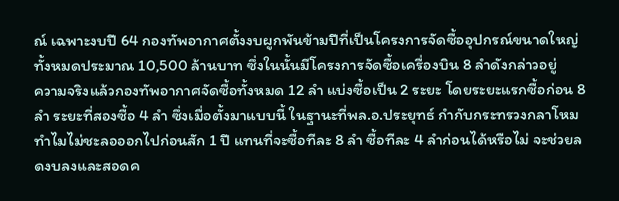ณ์ เฉพาะงบปี 64 กองทัพอากาศตั้งงบผูกพันข้ามปีที่เป็นโครงการจัดซื้ออุปกรณ์ขนาดใหญ่ทั้งหมดประมาณ 10,500 ล้านบาท ซึ่งในนั้นมีโครงการจัดซื้อเครื่องบิน 8 ลำดังกล่าวอยู่
ความจริงแล้วกองทัพอากาศจัดซื้อทั้งหมด 12 ลำ แบ่งซื้อเป็น 2 ระยะ โดยระยะแรกซื้อก่อน 8 ลำ ระยะที่สองซื้อ 4 ลำ ซึ่งเมื่อตั้งมาแบบนี้ ในฐานะที่พล.อ.ประยุทธ์ กำกับกระทรวงกลาโหม ทำไมไม่ชะลอออกไปก่อนสัก 1 ปี แทนที่จะซื้อทีละ 8 ลำ ซื้อทีละ 4 ลำก่อนได้หรือไม่ จะช่วยลดงบลงและสอดค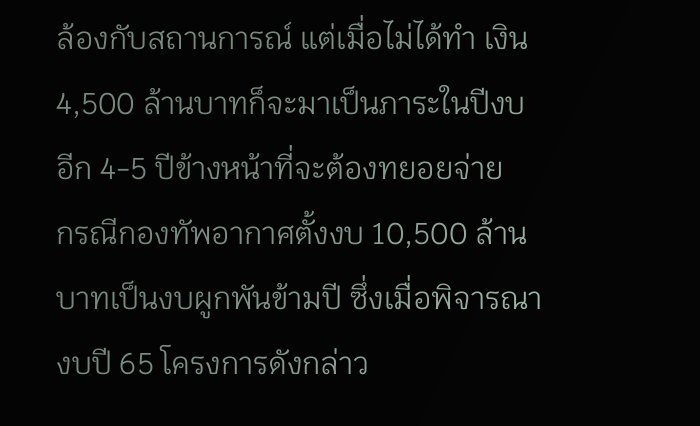ล้องกับสถานการณ์ แต่เมื่อไม่ได้ทำ เงิน 4,500 ล้านบาทก็จะมาเป็นภาระในปีงบอีก 4-5 ปีข้างหน้าที่จะต้องทยอยจ่าย
กรณีกองทัพอากาศตั้งงบ 10,500 ล้านบาทเป็นงบผูกพันข้ามปี ซึ่งเมื่อพิจารณางบปี 65 โครงการดังกล่าว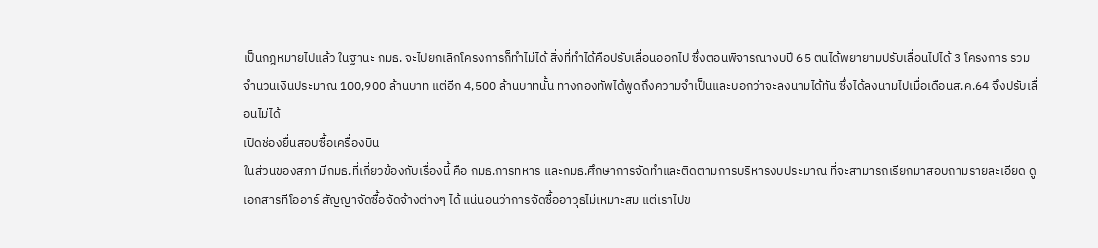เป็นกฎหมายไปแล้ว ในฐานะ กมธ. จะไปยกเลิกโครงการก็ทำไม่ได้ สิ่งที่ทำได้คือปรับเลื่อนออกไป ซึ่งตอนพิจารณางบปี 65 ตนได้พยายามปรับเลื่อนไปได้ 3 โครงการ รวมจำนวนเงินประมาณ 100,900 ล้านบาท แต่อีก 4,500 ล้านบาทนั้น ทางกองทัพได้พูดถึงความจำเป็นและบอกว่าจะลงนามได้ทัน ซึ่งได้ลงนามไปเมื่อเดือนส.ค.64 จึงปรับเลื่อนไม่ได้
เปิดช่องยื่นสอบซื้อเครื่องบิน
ในส่วนของสภา มีกมธ.ที่เกี่ยวข้องกับเรื่องนี้ คือ กมธ.การทหาร และกมธ.ศึกษาการจัดทำและติดตามการบริหารงบประมาณ ที่จะสามารถเรียกมาสอบถามรายละเอียด ดูเอกสารทีโออาร์ สัญญาจัดซื้อจัดจ้างต่างๆ ได้ แน่นอนว่าการจัดซื้ออาวุธไม่เหมาะสม แต่เราไปข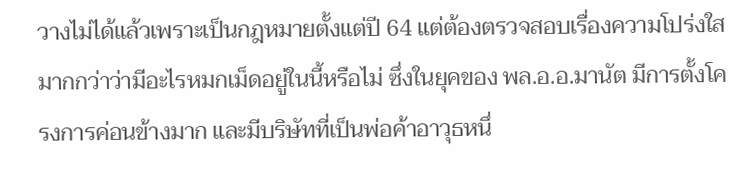วางไม่ได้แล้วเพราะเป็นกฎหมายตั้งแต่ปี 64 แต่ต้องตรวจสอบเรื่องความโปร่งใสมากกว่าว่ามีอะไรหมกเม็ดอยู่ในนี้หรือไม่ ซึ่งในยุคของ พล.อ.อ.มานัต มีการตั้งโครงการค่อนข้างมาก และมีบริษัทที่เป็นพ่อค้าอาวุธหนึ่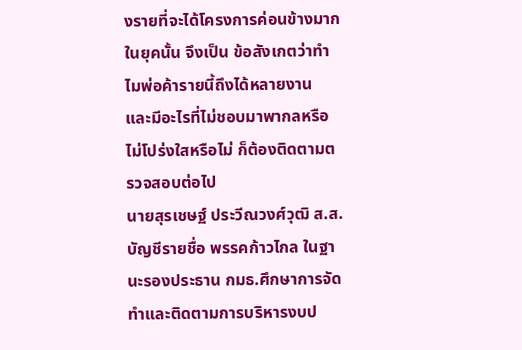งรายที่จะได้โครงการค่อนข้างมากในยุคนั้น จึงเป็น ข้อสังเกตว่าทำไมพ่อค้ารายนี้ถึงได้หลายงาน และมีอะไรที่ไม่ชอบมาพากลหรือไม่โปร่งใสหรือไม่ ก็ต้องติดตามตรวจสอบต่อไป
นายสุรเชษฐ์ ประวีณวงศ์วุฒิ ส.ส.บัญชีรายชื่อ พรรคก้าวไกล ในฐานะรองประธาน กมธ.ศึกษาการจัดทำและติดตามการบริหารงบป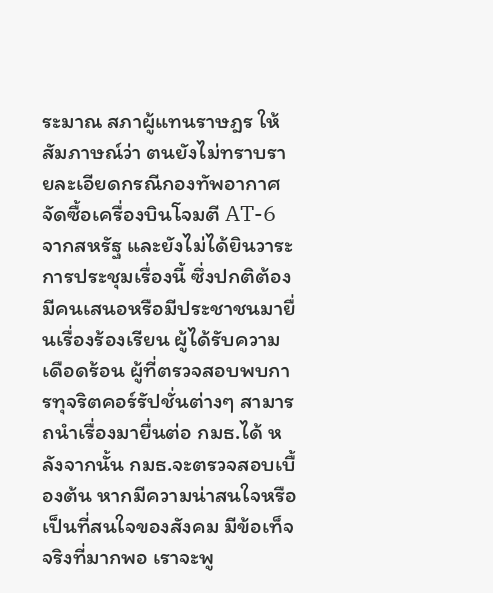ระมาณ สภาผู้แทนราษฎร ให้สัมภาษณ์ว่า ตนยังไม่ทราบรายละเอียดกรณีกองทัพอากาศจัดซื้อเครื่องบินโจมตี AT-6 จากสหรัฐ และยังไม่ได้ยินวาระการประชุมเรื่องนี้ ซึ่งปกติต้องมีคนเสนอหรือมีประชาชนมายื่นเรื่องร้องเรียน ผู้ได้รับความเดือดร้อน ผู้ที่ตรวจสอบพบการทุจริตคอร์รัปชั่นต่างๆ สามารถนำเรื่องมายื่นต่อ กมธ.ได้ หลังจากนั้น กมธ.จะตรวจสอบเบื้องต้น หากมีความน่าสนใจหรือเป็นที่สนใจของสังคม มีข้อเท็จจริงที่มากพอ เราจะพู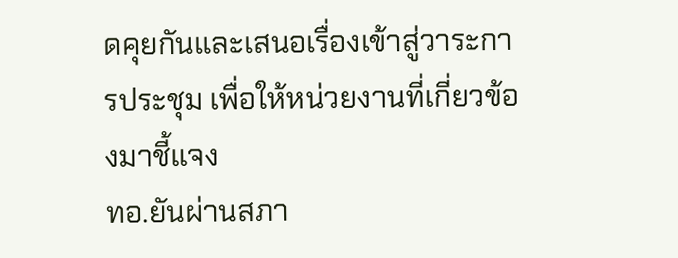ดคุยกันและเสนอเรื่องเข้าสู่วาระการประชุม เพื่อให้หน่วยงานที่เกี่ยวข้องมาชี้แจง
ทอ.ยันผ่านสภา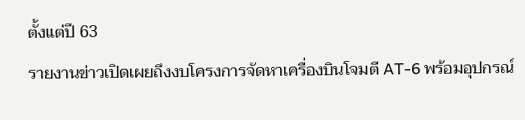ตั้งแต่ปี 63
รายงานข่าวเปิดเผยถึงงบโครงการจัดหาเครื่องบินโจมตี AT-6 พร้อมอุปกรณ์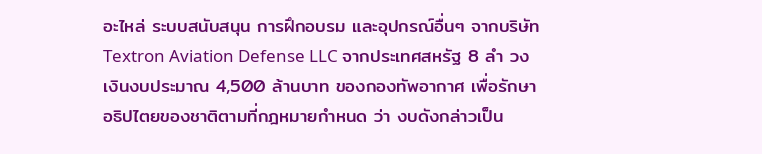อะไหล่ ระบบสนับสนุน การฝึกอบรม และอุปกรณ์อื่นๆ จากบริษัท Textron Aviation Defense LLC จากประเทศสหรัฐ 8 ลำ วงเงินงบประมาณ 4,500 ล้านบาท ของกองทัพอากาศ เพื่อรักษาอธิปไตยของชาติตามที่กฎหมายกำหนด ว่า งบดังกล่าวเป็น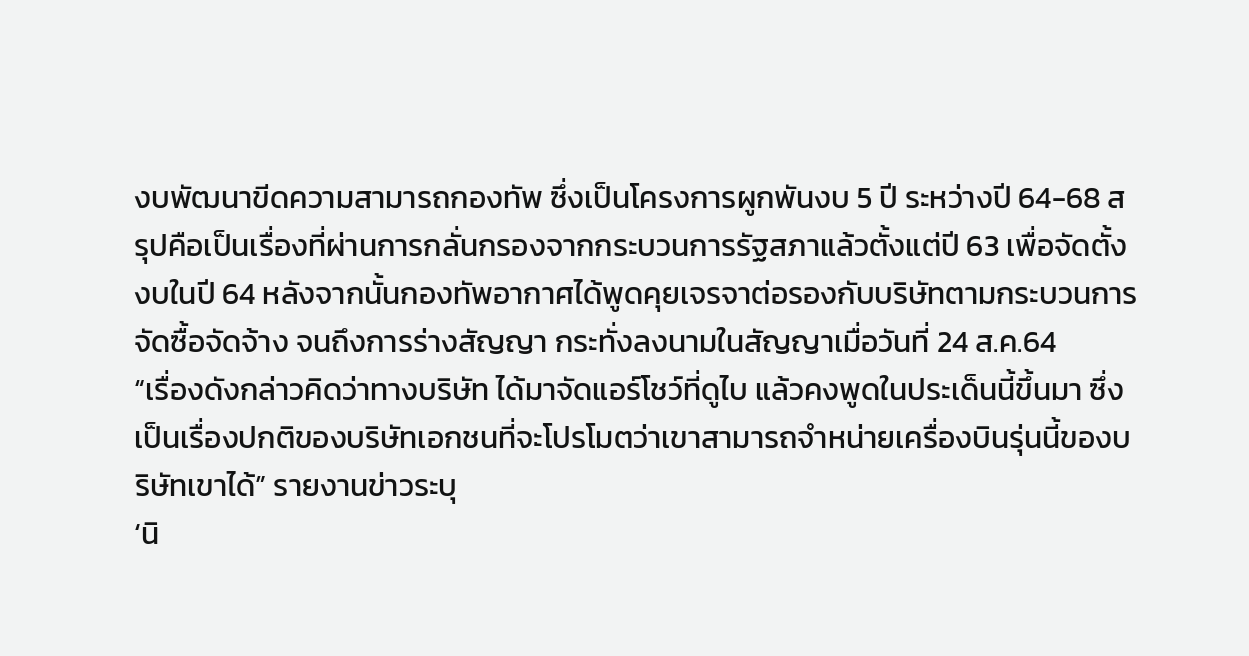งบพัฒนาขีดความสามารถกองทัพ ซึ่งเป็นโครงการผูกพันงบ 5 ปี ระหว่างปี 64-68 สรุปคือเป็นเรื่องที่ผ่านการกลั่นกรองจากกระบวนการรัฐสภาแล้วตั้งแต่ปี 63 เพื่อจัดตั้งงบในปี 64 หลังจากนั้นกองทัพอากาศได้พูดคุยเจรจาต่อรองกับบริษัทตามกระบวนการจัดซื้อจัดจ้าง จนถึงการร่างสัญญา กระทั่งลงนามในสัญญาเมื่อวันที่ 24 ส.ค.64
“เรื่องดังกล่าวคิดว่าทางบริษัท ได้มาจัดแอร์โชว์ที่ดูไบ แล้วคงพูดในประเด็นนี้ขึ้นมา ซึ่งเป็นเรื่องปกติของบริษัทเอกชนที่จะโปรโมตว่าเขาสามารถจำหน่ายเครื่องบินรุ่นนี้ของบริษัทเขาได้” รายงานข่าวระบุ
‘นิ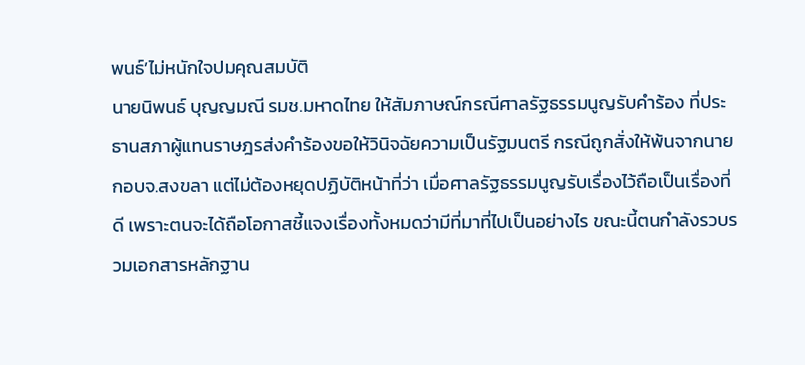พนธ์’ไม่หนักใจปมคุณสมบัติ
นายนิพนธ์ บุญญมณี รมช.มหาดไทย ให้สัมภาษณ์กรณีศาลรัฐธรรมนูญรับคำร้อง ที่ประธานสภาผู้แทนราษฎรส่งคำร้องขอให้วินิจฉัยความเป็นรัฐมนตรี กรณีถูกสั่งให้พ้นจากนายกอบจ.สงขลา แต่ไม่ต้องหยุดปฏิบัติหน้าที่ว่า เมื่อศาลรัฐธรรมนูญรับเรื่องไว้ถือเป็นเรื่องที่ดี เพราะตนจะได้ถือโอกาสชี้แจงเรื่องทั้งหมดว่ามีที่มาที่ไปเป็นอย่างไร ขณะนี้ตนกำลังรวบรวมเอกสารหลักฐาน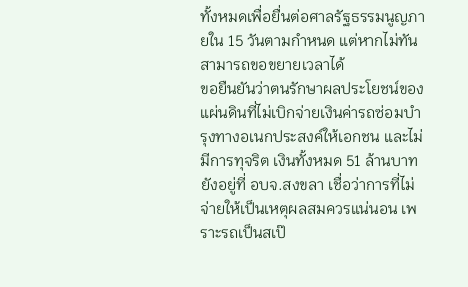ทั้งหมดเพื่อยื่นต่อศาลรัฐธรรมนูญภายใน 15 วันตามกำหนด แต่หากไม่ทัน สามารถขอขยายเวลาได้
ขอยืนยันว่าตนรักษาผลประโยชน์ของแผ่นดินที่ไม่เบิกจ่ายเงินค่ารถซ่อมบำรุงทางอเนกประสงค์ให้เอกชน และไม่มีการทุจริต เงินทั้งหมด 51 ล้านบาท ยังอยู่ที่ อบจ.สงขลา เชื่อว่าการที่ไม่จ่ายให้เป็นเหตุผลสมควรแน่นอน เพราะรถเป็นสเป๊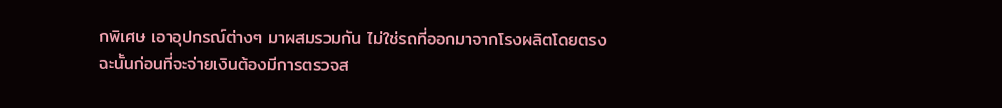กพิเศษ เอาอุปกรณ์ต่างๆ มาผสมรวมกัน ไม่ใช่รถที่ออกมาจากโรงผลิตโดยตรง ฉะนั้นก่อนที่จะจ่ายเงินต้องมีการตรวจส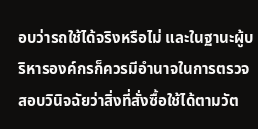อบว่ารถใช้ได้จริงหรือไม่ และในฐานะผู้บริหารองค์กรก็ควรมีอำนาจในการตรวจสอบวินิจฉัยว่าสิ่งที่สั่งซื้อใช้ได้ตามวัต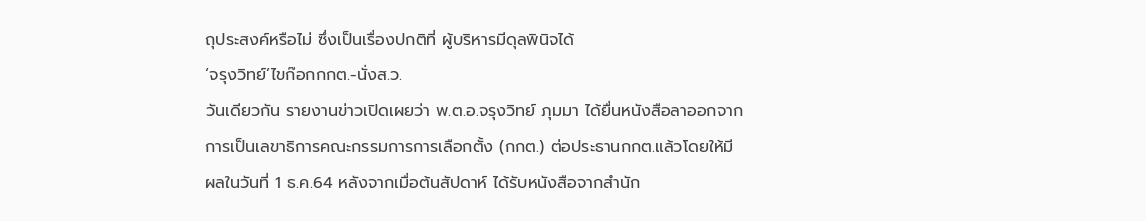ถุประสงค์หรือไม่ ซึ่งเป็นเรื่องปกติที่ ผู้บริหารมีดุลพินิจได้
‘จรุงวิทย์’ไขก๊อกกกต.-นั่งส.ว.
วันเดียวกัน รายงานข่าวเปิดเผยว่า พ.ต.อ.จรุงวิทย์ ภุมมา ได้ยื่นหนังสือลาออกจากการเป็นเลขาธิการคณะกรรมการการเลือกตั้ง (กกต.) ต่อประธานกกต.แล้วโดยให้มีผลในวันที่ 1 ธ.ค.64 หลังจากเมื่อต้นสัปดาห์ ได้รับหนังสือจากสำนัก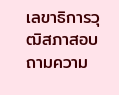เลขาธิการวุฒิสภาสอบถามความ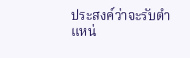ประสงค์ว่าจะรับตำแหน่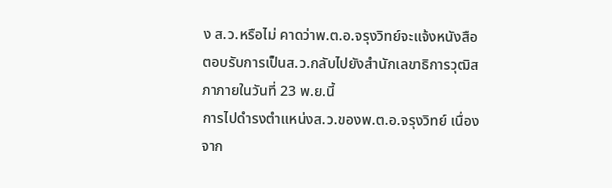ง ส.ว.หรือไม่ คาดว่าพ.ต.อ.จรุงวิทย์จะแจ้งหนังสือตอบรับการเป็นส.ว.กลับไปยังสำนักเลขาธิการวุฒิสภาภายในวันที่ 23 พ.ย.นี้
การไปดำรงตำแหน่งส.ว.ของพ.ต.อ.จรุงวิทย์ เนื่องจาก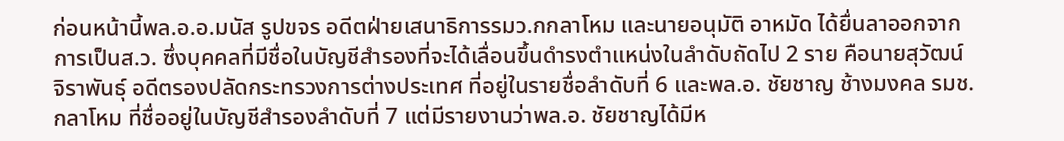ก่อนหน้านี้พล.อ.อ.มนัส รูปขจร อดีตฝ่ายเสนาธิการรมว.กกลาโหม และนายอนุมัติ อาหมัด ได้ยื่นลาออกจากการเป็นส.ว. ซึ่งบุคคลที่มีชื่อในบัญชีสำรองที่จะได้เลื่อนขึ้นดำรงตำแหน่งในลำดับถัดไป 2 ราย คือนายสุวัฒน์ จิราพันธุ์ อดีตรองปลัดกระทรวงการต่างประเทศ ที่อยู่ในรายชื่อลำดับที่ 6 และพล.อ. ชัยชาญ ช้างมงคล รมช.กลาโหม ที่ชื่ออยู่ในบัญชีสำรองลำดับที่ 7 แต่มีรายงานว่าพล.อ. ชัยชาญได้มีห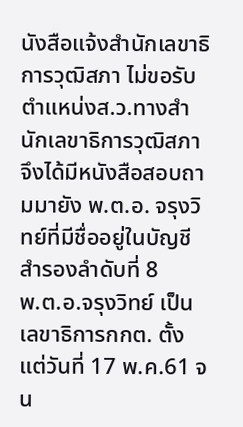นังสือแจ้งสํานักเลขาธิการวุฒิสภา ไม่ขอรับตำแหน่งส.ว.ทางสำนักเลขาธิการวุฒิสภาจึงได้มีหนังสือสอบถามมายัง พ.ต.อ. จรุงวิทย์ที่มีชื่ออยู่ในบัญชีสำรองลำดับที่ 8
พ.ต.อ.จรุงวิทย์ เป็นเลขาธิการกกต. ตั้งแต่วันที่ 17 พ.ค.61 จน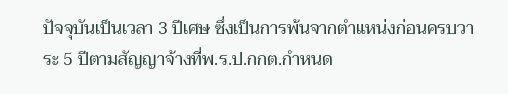ปัจจุบันเป็นเวลา 3 ปีเศษ ซึ่งเป็นการพ้นจากตำแหน่งก่อนครบวาระ 5 ปีตามสัญญาจ้างที่พ.ร.ป.กกต.กำหนด